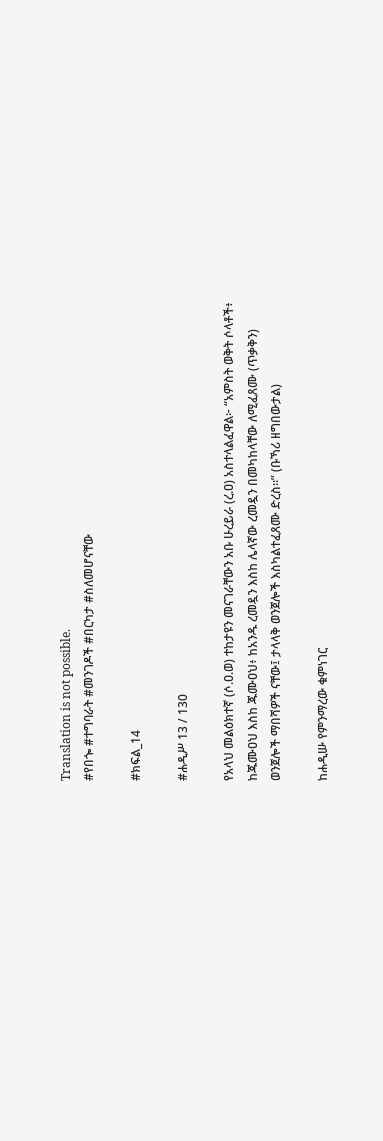Translation is not possible.
#የበጐ #ተግባራት #መንገዶች #በርካታ #ስለመሆናቸው

#ክፍል_14

#ሐዲሥ 13 / 130

የአላህ መልዕክተኛ (ሶ.ዐ.ወ) ተከታዩን መናገራቸውን አቡ ሁረይራ (ረ.ዐ) አስተላልፈዋል፦ “አምስት ወቅት ሶላቶች፥ ከጁሙዐህ እስከ ጁሙዐህ፥ ከአንዱ ረመዷን እስከ ሌላኛው ረመዷን በመካከላቸው ለሚፈጸሙ (ጥቃቅን) ወንጀሎች ማበሻዎች ናቸው፤ ታላላቅ ወንጀሎች እስካልተፈጸሙ ድረስ።” (ቡኻሪ ዘግበውታል)

ከሐዲሡ የምንማረው ቁምነገር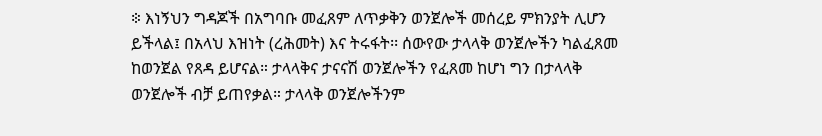፨ እነኝህን ግዳጆች በአግባቡ መፈጸም ለጥቃቅን ወንጀሎች መሰረይ ምክንያት ሊሆን ይችላል፤ በአላህ እዝነት (ረሕመት) እና ትሩፋት፡፡ ሰውየው ታላላቅ ወንጀሎችን ካልፈጸመ ከወንጀል የጸዳ ይሆናል። ታላላቅና ታናናሽ ወንጀሎችን የፈጸመ ከሆነ ግን በታላላቅ ወንጀሎች ብቻ ይጠየቃል። ታላላቅ ወንጀሎችንም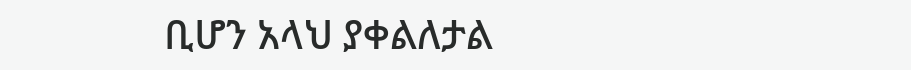ቢሆን አላህ ያቀልለታል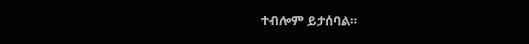ተብሎም ይታሰባል።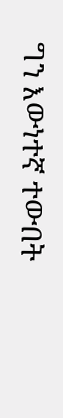ግን እውነተኛ ተውበት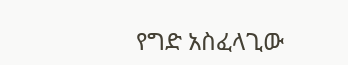የግድ አስፈላጊው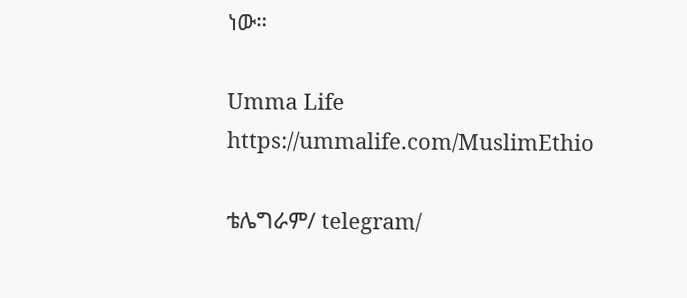ነው።

Umma Life
https://ummalife.com/MuslimEthio

ቴሌግራም/ telegram/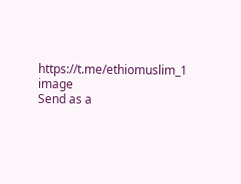https://t.me/ethiomuslim_1
image
Send as a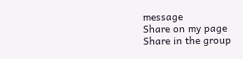message
Share on my page
Share in the group